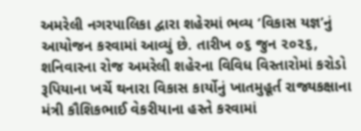અમરેલી નગરપાલિકા દ્વારા શહેરમાં ભવ્ય ‘વિકાસ યજ્ઞ’નું આયોજન કરવામાં આવ્યું છે. તારીખ ૦૬ જુન ૨૦૨૬, શનિવારના રોજ અમરેલી શહેરના વિવિધ વિસ્તારોમાં કરોડો રૂપિયાના ખર્ચે થનારા વિકાસ કાર્યોનું ખાતમુહૂર્ત રાજ્યકક્ષાના મંત્રી કૌશિકભાઈ વેકરીયાના હસ્તે કરવામાં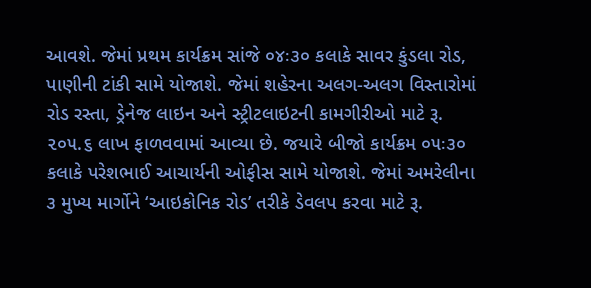આવશે. જેમાં પ્રથમ કાર્યક્રમ સાંજે ૦૪ઃ૩૦ કલાકે સાવર કુંડલા રોડ, પાણીની ટાંકી સામે યોજાશે. જેમાં શહેરના અલગ-અલગ વિસ્તારોમાં રોડ રસ્તા, ડ્રેનેજ લાઇન અને સ્ટ્રીટલાઇટની કામગીરીઓ માટે રૂ. ૨૦૫.૬ લાખ ફાળવવામાં આવ્યા છે. જયારે બીજો કાર્યક્રમ ૦૫ઃ૩૦ કલાકે પરેશભાઈ આચાર્યની ઓફીસ સામે યોજાશે. જેમાં અમરેલીના ૩ મુખ્ય માર્ગોને ‘આઇકોનિક રોડ’ તરીકે ડેવલપ કરવા માટે રૂ.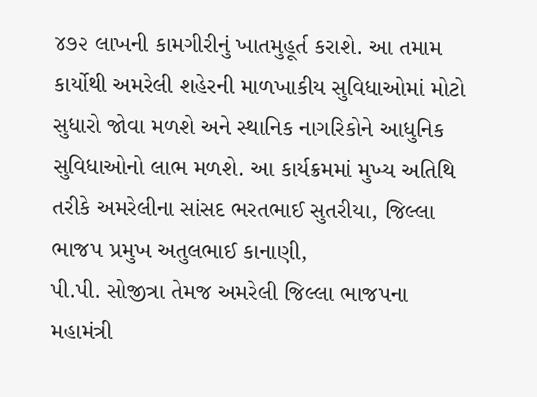૪૭૨ લાખની કામગીરીનું ખાતમુહૂર્ત કરાશે. આ તમામ કાર્યોથી અમરેલી શહેરની માળખાકીય સુવિધાઓમાં મોટો સુધારો જોવા મળશે અને સ્થાનિક નાગરિકોને આધુનિક સુવિધાઓનો લાભ મળશે. આ કાર્યક્રમમાં મુખ્ય અતિથિ તરીકે અમરેલીના સાંસદ ભરતભાઈ સુતરીયા, જિલ્લા ભાજપ પ્રમુખ અતુલભાઈ કાનાણી,
પી.પી. સોજીત્રા તેમજ અમરેલી જિલ્લા ભાજપના મહામંત્રી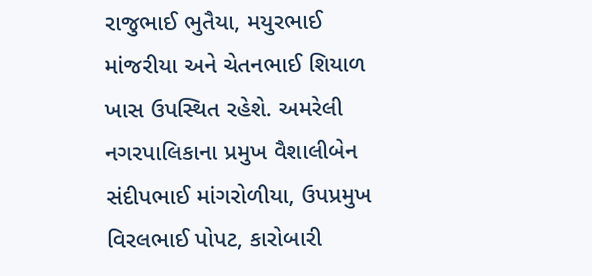રાજુભાઈ ભુતૈયા, મયુરભાઈ માંજરીયા અને ચેતનભાઈ શિયાળ ખાસ ઉપસ્થિત રહેશે. અમરેલી નગરપાલિકાના પ્રમુખ વૈશાલીબેન સંદીપભાઈ માંગરોળીયા, ઉપપ્રમુખ વિરલભાઈ પોપટ, કારોબારી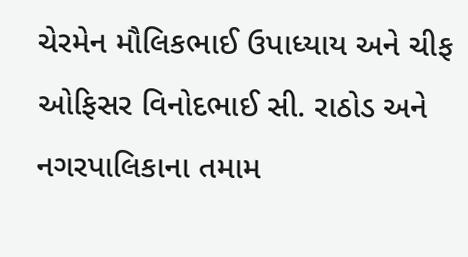ચેરમેન મૌલિકભાઈ ઉપાધ્યાય અને ચીફ ઓફિસર વિનોદભાઈ સી. રાઠોડ અને નગરપાલિકાના તમામ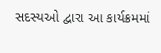સદસ્યઓ દ્વારા આ કાર્યક્રમમાં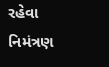રહેવા નિમંત્રણ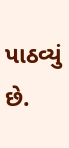પાઠવ્યું છે.